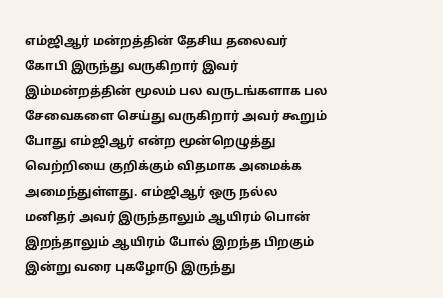எம்ஜிஆர் மன்றத்தின் தேசிய தலைவர் கோபி இருந்து வருகிறார் இவர் இம்மன்றத்தின் மூலம் பல வருடங்களாக பல சேவைகளை செய்து வருகிறார் அவர் கூறும் போது எம்ஜிஆர் என்ற மூன்றெழுத்து வெற்றியை குறிக்கும் விதமாக அமைக்க அமைந்துள்ளது. எம்ஜிஆர் ஒரு நல்ல மனிதர் அவர் இருந்தாலும் ஆயிரம் பொன் இறந்தாலும் ஆயிரம் போல் இறந்த பிறகும் இன்று வரை புகழோடு இருந்து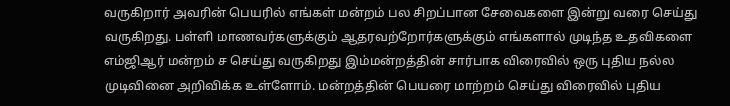வருகிறார் அவரின் பெயரில் எங்கள் மன்றம் பல சிறப்பான சேவைகளை இன்று வரை செய்து வருகிறது. பள்ளி மாணவர்களுக்கும் ஆதரவற்றோர்களுக்கும் எங்களால் முடிந்த உதவிகளை எம்ஜிஆர் மன்றம் ச செய்து வருகிறது இம்மன்றத்தின் சார்பாக விரைவில் ஒரு புதிய நல்ல முடிவினை அறிவிக்க உள்ளோம். மன்றத்தின் பெயரை மாற்றம் செய்து விரைவில் புதிய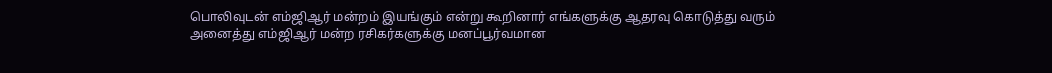பொலிவுடன் எம்ஜிஆர் மன்றம் இயங்கும் என்று கூறினார் எங்களுக்கு ஆதரவு கொடுத்து வரும் அனைத்து எம்ஜிஆர் மன்ற ரசிகர்களுக்கு மனப்பூர்வமான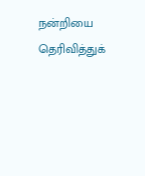நன்றியை தெரிவித்துக்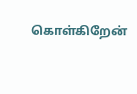கொள்கிறேன்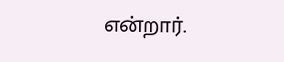என்றார்.